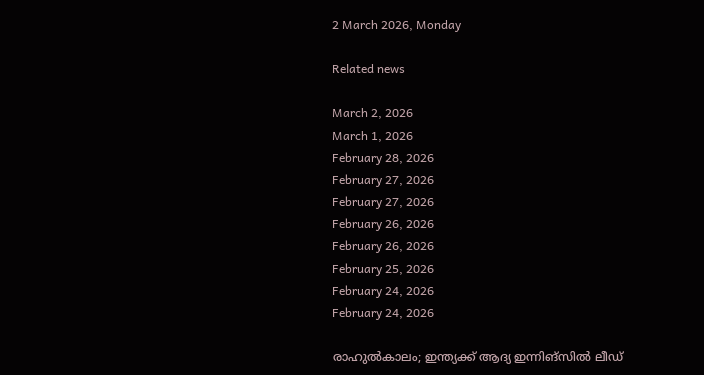2 March 2026, Monday

Related news

March 2, 2026
March 1, 2026
February 28, 2026
February 27, 2026
February 27, 2026
February 26, 2026
February 26, 2026
February 25, 2026
February 24, 2026
February 24, 2026

രാഹുല്‍കാലം; ഇന്ത്യക്ക് ആദ്യ ഇന്നിങ്സില്‍ ലീഡ്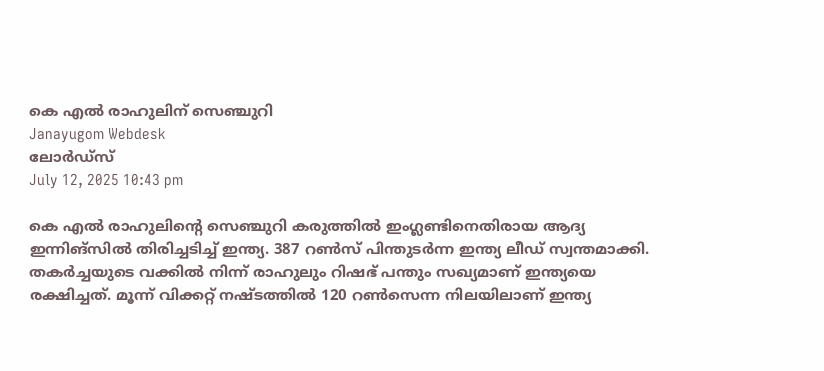കെ എല്‍ രാഹുലിന് സെഞ്ചുറി
Janayugom Webdesk
ലോര്‍ഡ്സ്
July 12, 2025 10:43 pm

കെ എല്‍ രാഹുലിന്റെ സെഞ്ചുറി കരുത്തില്‍ ഇംഗ്ലണ്ടിനെതിരായ ആദ്യ ഇന്നിങ്സില്‍ തിരിച്ചടിച്ച് ഇന്ത്യ. 387 റണ്‍സ് പിന്തുടര്‍ന്ന ഇന്ത്യ ലീഡ് സ്വന്തമാക്കി. തകര്‍ച്ചയുടെ വക്കില്‍ നിന്ന് രാഹുലും റിഷഭ് പന്തും സഖ്യമാണ് ഇന്ത്യയെ രക്ഷിച്ചത്. മൂന്ന് വിക്കറ്റ് നഷ്ടത്തില്‍ 120 റണ്‍സെന്ന നിലയിലാണ് ഇന്ത്യ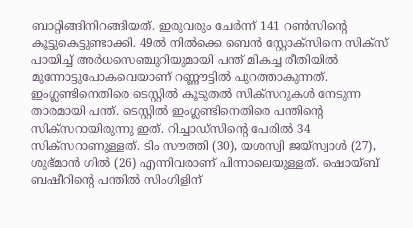ബാറ്റിങ്ങിനിറങ്ങിയത്. ഇരുവരും ചേര്‍ന്ന് 141 റണ്‍സിന്റെ കൂട്ടുകെട്ടുണ്ടാക്കി. 49ല്‍ നില്‍ക്കെ ബെന്‍ സ്റ്റോക്സിനെ സിക്സ് പായിച്ച് അര്‍ധസെഞ്ചുറിയുമായി പന്ത് മികച്ച രീതിയില്‍ മുന്നോട്ടുപോകവെയാണ് റണ്ണൗട്ടില്‍ പുറത്താകുന്നത്. ഇംഗ്ലണ്ടിനെതിരെ ടെസ്റ്റിൽ കൂടുതൽ സിക്സറുകൾ നേടുന്ന താരമായി പന്ത്. ടെസ്റ്റിൽ ഇംഗ്ലണ്ടിനെതിരെ പന്തിന്റെ സിക്സറായിരുന്നു ഇത്. റിച്ചാഡ്സിന്റെ പേരിൽ 34 സിക്സറാണുള്ളത്. ടിം സൗത്തി (30), യശസ്വി ജയ്സ്വാൾ (27), ശുഭ്മാൻ ഗിൽ (26) എന്നിവരാണ് പിന്നാലെയുള്ളത്. ഷൊയ്ബ് ബഷീറിന്റെ പന്തില്‍ സിംഗിളിന്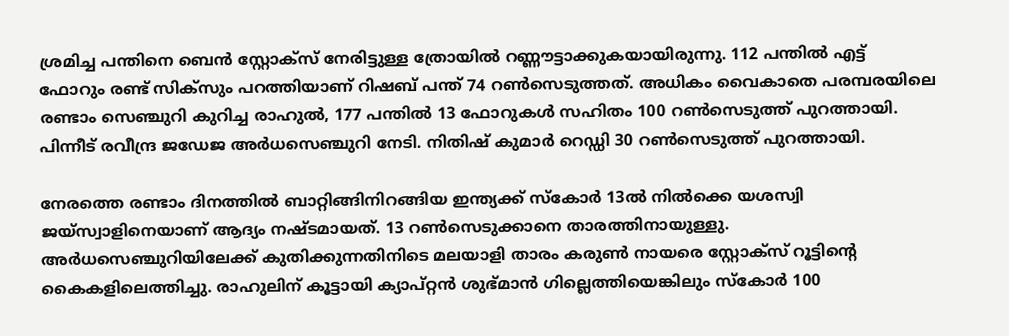ശ്രമിച്ച പന്തിനെ ബെന്‍ സ്റ്റോക്സ് നേരിട്ടുള്ള ത്രോയില്‍ റണ്ണൗട്ടാക്കുകയായിരുന്നു. 112 പന്തില്‍ എട്ട് ഫോറും രണ്ട് സിക്സും പറത്തിയാണ് റിഷബ് പന്ത് 74 റണ്‍സെടുത്തത്. അധികം വൈകാതെ പരമ്പരയിലെ രണ്ടാം സെഞ്ചുറി കുറിച്ച രാഹുൽ, 177 പന്തിൽ 13 ഫോറുകൾ സഹിതം 100 റൺസെടുത്ത് പുറത്തായി. പിന്നീട് രവീന്ദ്ര ജഡേജ അര്‍ധസെഞ്ചുറി നേടി. നിതിഷ് കുമാര്‍ റെഡ്ഡി 30 റണ്‍സെടുത്ത് പുറത്തായി.

നേരത്തെ രണ്ടാം ദിനത്തില്‍ ബാറ്റിങ്ങിനിറങ്ങിയ ഇന്ത്യക്ക് സ്കോര്‍ 13ല്‍ നില്‍ക്കെ യശസ്വി ജയ്സ്വാളിനെയാണ് ആദ്യം നഷ്ടമായത്. 13 റണ്‍സെടുക്കാനെ താരത്തിനായുള്ളു. അര്‍ധസെഞ്ചുറിയിലേക്ക് കുതിക്കുന്നതിനിടെ മലയാളി താരം കരുണ്‍ നായരെ സ്റ്റോക്സ് റൂട്ടിന്റെ കൈകളിലെത്തിച്ചു. രാഹുലിന് കൂട്ടായി ക്യാപ്റ്റന്‍ ശുഭ്മാന്‍ ഗില്ലെത്തിയെങ്കിലും സ്കോര്‍ 100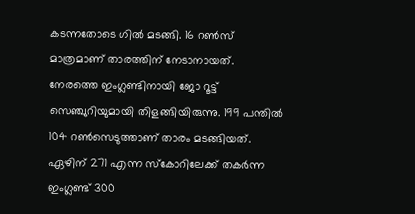കടന്നതോടെ ഗില്‍ മടങ്ങി. 16 റണ്‍സ് മാത്രമാണ് താരത്തിന് നേടാനായത്.
നേരത്തെ ഇംഗ്ലണ്ടിനായി ജോ റൂട്ട് സെഞ്ചുറിയുമായി തിളങ്ങിയിരുന്നു. 199 പന്തില്‍ 104 റണ്‍സെടുത്താണ് താരം മടങ്ങിയത്. ഏഴിന് 271 എന്ന സ്കോറിലേക്ക് തകര്‍ന്ന ഇംഗ്ലണ്ട് 300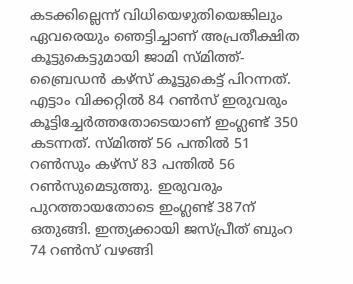കടക്കില്ലെന്ന് വിധിയെഴുതിയെങ്കിലും ഏവരെയും ഞെട്ടിച്ചാണ് അപ്രതീക്ഷിത കൂട്ടുകെട്ടുമായി ജാമി സ്മിത്ത്-ബ്രൈഡൻ കഴ്സ് കൂട്ടുകെട്ട് പിറന്നത്. എട്ടാം വിക്കറ്റിൽ 84 റൺസ് ഇരുവരും കൂട്ടിച്ചേര്‍ത്തതോടെയാണ് ഇംഗ്ലണ്ട് 350 കടന്നത്. സ്മിത്ത് 56 പന്തിൽ 51 റണ്‍സും കഴ്സ് 83 പന്തില്‍ 56 റണ്‍സുമെടുത്തു. ഇരുവരും പുറത്തായതോടെ ഇംഗ്ലണ്ട് 387ന് ഒതുങ്ങി. ഇന്ത്യക്കായി ജസ്പ്രീത് ബുംറ 74 റണ്‍സ് വഴങ്ങി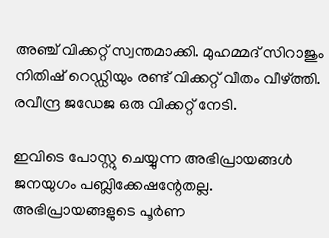അഞ്ച് വിക്കറ്റ് സ്വന്തമാക്കി. മുഹമ്മദ് സിറാജും നിതിഷ് റെഡ്ഡിയും രണ്ട് വിക്കറ്റ് വീതം വീഴ്ത്തി. രവീന്ദ്ര ജഡേജ ഒരു വിക്കറ്റ് നേടി.

ഇവിടെ പോസ്റ്റു ചെയ്യുന്ന അഭിപ്രായങ്ങള്‍ ജനയുഗം പബ്ലിക്കേഷന്റേതല്ല. അഭിപ്രായങ്ങളുടെ പൂര്‍ണ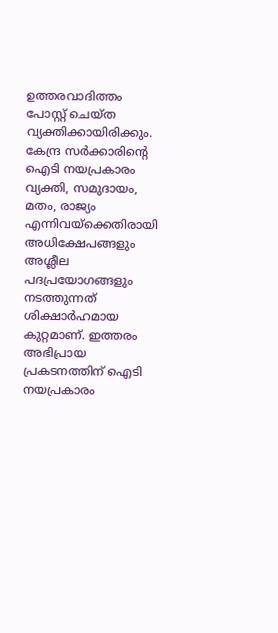ഉത്തരവാദിത്തം പോസ്റ്റ് ചെയ്ത വ്യക്തിക്കായിരിക്കും. കേന്ദ്ര സര്‍ക്കാരിന്റെ ഐടി നയപ്രകാരം വ്യക്തി, സമുദായം, മതം, രാജ്യം എന്നിവയ്‌ക്കെതിരായി അധിക്ഷേപങ്ങളും അശ്ലീല പദപ്രയോഗങ്ങളും നടത്തുന്നത് ശിക്ഷാര്‍ഹമായ കുറ്റമാണ്. ഇത്തരം അഭിപ്രായ പ്രകടനത്തിന് ഐടി നയപ്രകാരം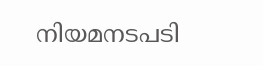നിയമനടപടി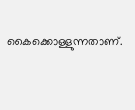കൈക്കൊള്ളുന്നതാണ്.